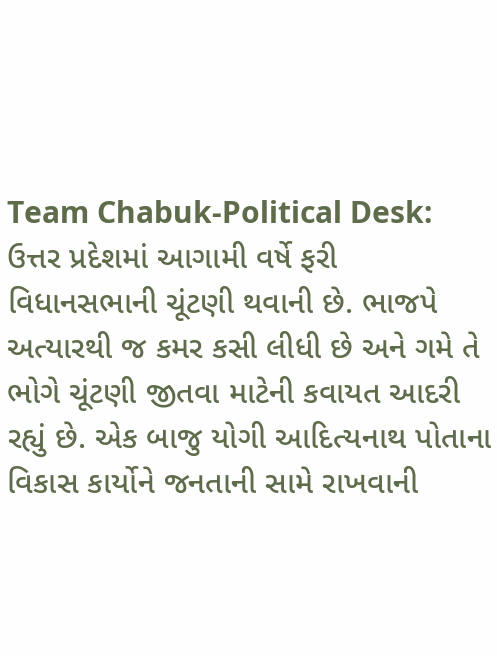Team Chabuk-Political Desk: ઉત્તર પ્રદેશમાં આગામી વર્ષે ફરી વિધાનસભાની ચૂંટણી થવાની છે. ભાજપે અત્યારથી જ કમર કસી લીધી છે અને ગમે તે ભોગે ચૂંટણી જીતવા માટેની કવાયત આદરી રહ્યું છે. એક બાજુ યોગી આદિત્યનાથ પોતાના વિકાસ કાર્યોને જનતાની સામે રાખવાની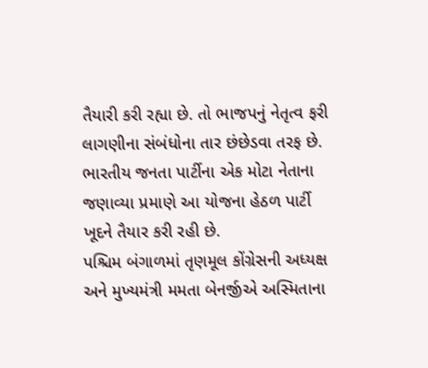તૈયારી કરી રહ્યા છે. તો ભાજપનું નેતૃત્વ ફરી લાગણીના સંબંધોના તાર છંછેડવા તરફ છે. ભારતીય જનતા પાર્ટીના એક મોટા નેતાના જણાવ્યા પ્રમાણે આ યોજના હેઠળ પાર્ટી ખૂદને તૈયાર કરી રહી છે.
પશ્ચિમ બંગાળમાં તૃણમૂલ કોંગ્રેસની અધ્યક્ષ અને મુખ્યમંત્રી મમતા બેનર્જીએ અસ્મિતાના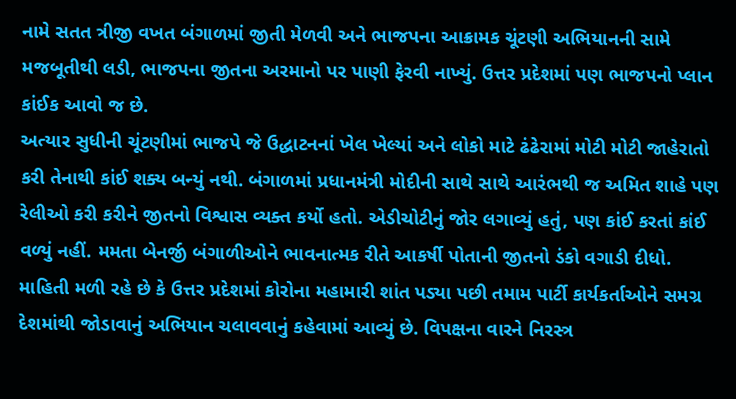નામે સતત ત્રીજી વખત બંગાળમાં જીતી મેળવી અને ભાજપના આક્રામક ચૂંટણી અભિયાનની સામે મજબૂતીથી લડી, ભાજપના જીતના અરમાનો પર પાણી ફેરવી નાખ્યું. ઉત્તર પ્રદેશમાં પણ ભાજપનો પ્લાન કાંઈક આવો જ છે.
અત્યાર સુધીની ચૂંટણીમાં ભાજપે જે ઉદ્ધાટનનાં ખેલ ખેલ્યાં અને લોકો માટે ઢંઢેરામાં મોટી મોટી જાહેરાતો કરી તેનાથી કાંઈ શક્ય બન્યું નથી. બંગાળમાં પ્રધાનમંત્રી મોદીની સાથે સાથે આરંભથી જ અમિત શાહે પણ રેલીઓ કરી કરીને જીતનો વિશ્વાસ વ્યક્ત કર્યો હતો. એડીચોટીનું જોર લગાવ્યું હતું, પણ કાંઈ કરતાં કાંઈ વળ્યું નહીં. મમતા બેનર્જી બંગાળીઓને ભાવનાત્મક રીતે આકર્ષી પોતાની જીતનો ડંકો વગાડી દીધો.
માહિતી મળી રહે છે કે ઉત્તર પ્રદેશમાં કોરોના મહામારી શાંત પડ્યા પછી તમામ પાર્ટી કાર્યકર્તાઓને સમગ્ર દેશમાંથી જોડાવાનું અભિયાન ચલાવવાનું કહેવામાં આવ્યું છે. વિપક્ષના વારને નિરસ્ત્ર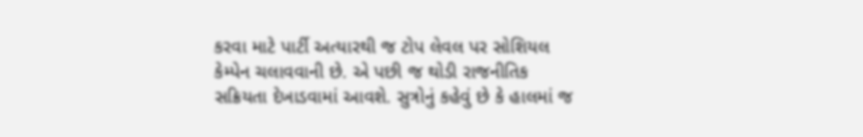કરવા માટે પાર્ટી અત્યારથી જ ટોપ લેવલ પર સોશિયલ કેમ્પેન ચલાવવાની છે. એ પછી જ થોડી રાજનીતિક સક્રિયતા દેખાડવામાં આવશે. સુત્રોનું કહેવું છે કે હાલમાં જ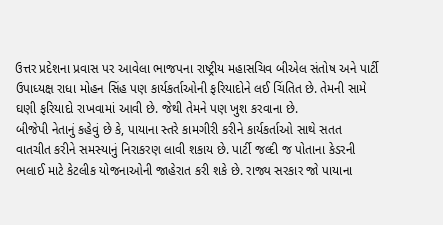ઉત્તર પ્રદેશના પ્રવાસ પર આવેલા ભાજપના રાષ્ટ્રીય મહાસચિવ બીએલ સંતોષ અને પાર્ટી ઉપાધ્યક્ષ રાધા મોહન સિંહ પણ કાર્યકર્તાઓની ફરિયાદોને લઈ ચિંતિત છે. તેમની સામે ઘણી ફરિયાદો રાખવામાં આવી છે. જેથી તેમને પણ ખુશ કરવાના છે.
બીજેપી નેતાનું કહેવું છે કે, પાયાના સ્તરે કામગીરી કરીને કાર્યકર્તાઓ સાથે સતત વાતચીત કરીને સમસ્યાનું નિરાકરણ લાવી શકાય છે. પાર્ટી જલ્દી જ પોતાના કેડરની ભલાઈ માટે કેટલીક યોજનાઓની જાહેરાત કરી શકે છે. રાજ્ય સરકાર જો પાયાના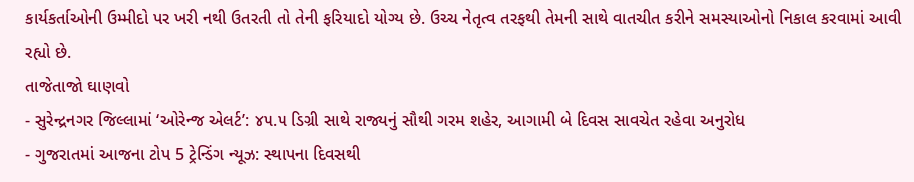કાર્યકર્તાઓની ઉમ્મીદો પર ખરી નથી ઉતરતી તો તેની ફરિયાદો યોગ્ય છે. ઉચ્ચ નેતૃત્વ તરફથી તેમની સાથે વાતચીત કરીને સમસ્યાઓનો નિકાલ કરવામાં આવી રહ્યો છે.
તાજેતાજો ઘાણવો
- સુરેન્દ્રનગર જિલ્લામાં ‘ઓરેન્જ એલર્ટ’: ૪૫.૫ ડિગ્રી સાથે રાજ્યનું સૌથી ગરમ શહેર, આગામી બે દિવસ સાવચેત રહેવા અનુરોધ
- ગુજરાતમાં આજના ટોપ 5 ટ્રેન્ડિંગ ન્યૂઝ: સ્થાપના દિવસથી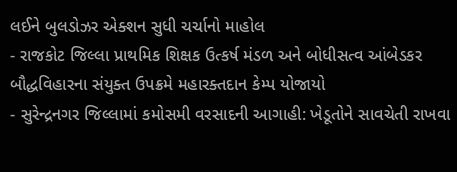લઈને બુલડોઝર એક્શન સુધી ચર્ચાનો માહોલ
- રાજકોટ જિલ્લા પ્રાથમિક શિક્ષક ઉત્કર્ષ મંડળ અને બોધીસત્વ આંબેડકર બૌદ્ધવિહારના સંયુક્ત ઉપક્રમે મહારક્તદાન કેમ્પ યોજાયો
- સુરેન્દ્રનગર જિલ્લામાં કમોસમી વરસાદની આગાહી: ખેડૂતોને સાવચેતી રાખવા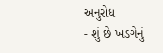અનુરોધ
- શું છે ખડગેનું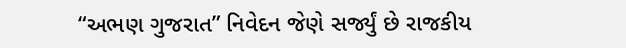“અભણ ગુજરાત” નિવેદન જેણે સર્જ્યું છે રાજકીય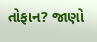તોફાન? જાણો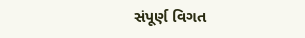સંપૂર્ણ વિગત